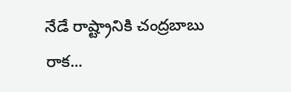నేడే రాష్ట్రానికి చంద్రబాబు రాక...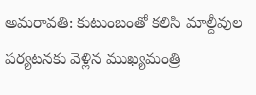అమరావతి: కుటుంబంతో కలిసి మాల్దీవుల పర్యటనకు వెళ్లిన ముఖ్యమంత్రి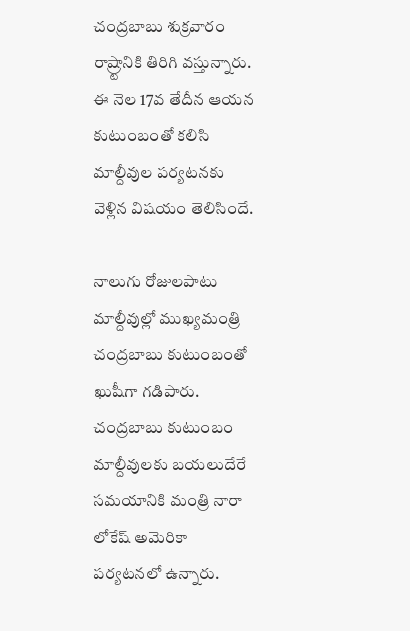చంద్రబాబు శుక్రవారం రాష్ర్టానికి తిరిగి వస్తున్నారు. ఈ నెల 17వ తేదీన ఆయన కుటుంబంతో కలిసి మాల్దీవుల పర్యటనకు వెళ్లిన విషయం తెలిసిందే.

నాలుగు రోజులపాటు మాల్దీవుల్లో ముఖ్యమంత్రి చంద్రబాబు కుటుంబంతో ఖుషీగా గడిపారు. చంద్రబాబు కుటుంబం మాల్దీవులకు బయలుదేరే సమయానికి మంత్రి నారా లోకేష్‌ అమెరికా పర్యటనలో ఉన్నారు.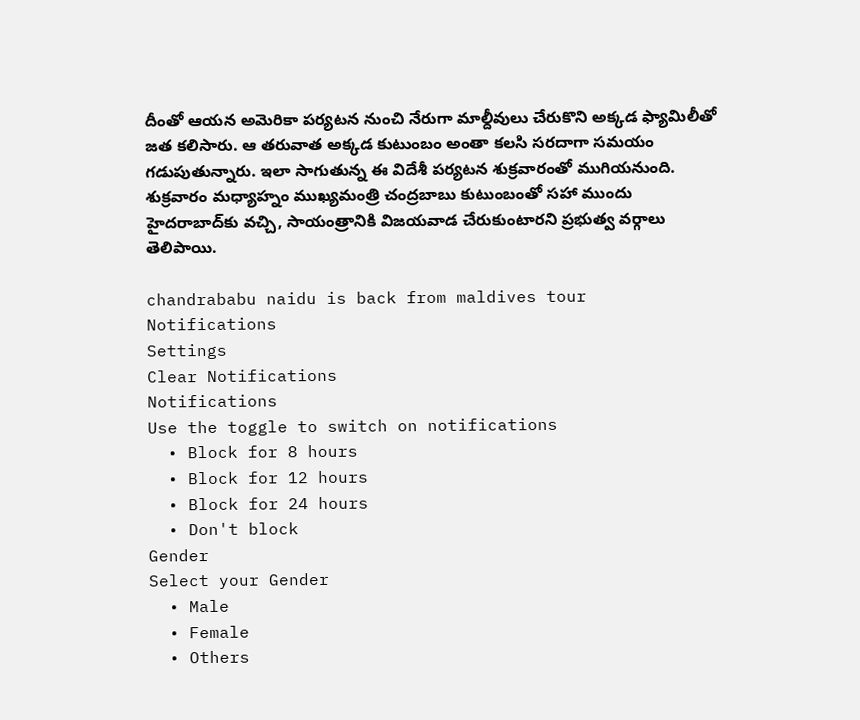దీంతో ఆయన అమెరికా పర్యటన నుంచి నేరుగా మాల్దీవులు చేరుకొని అక్కడ ఫ్యామిలీతో జత కలిసారు. ఆ తరువాత అక్కడ కుటుంబం అంతా కలసి సరదాగా సమయం గడుపుతున్నారు. ఇలా సాగుతున్న ఈ విదేశీ పర్యటన శుక్రవారంతో ముగియనుంది. శుక్రవారం మధ్యాహ్నం ముఖ్యమంత్రి చంద్రబాబు కుటుంబంతో సహా ముందు హైదరాబాద్‌కు వచ్చి, సాయంత్రానికి విజయవాడ చేరుకుంటారని ప్రభుత్వ వర్గాలు తెలిపాయి.

chandrababu naidu is back from maldives tour
Notifications
Settings
Clear Notifications
Notifications
Use the toggle to switch on notifications
  • Block for 8 hours
  • Block for 12 hours
  • Block for 24 hours
  • Don't block
Gender
Select your Gender
  • Male
  • Female
  • Others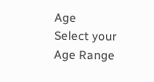Age
Select your Age Range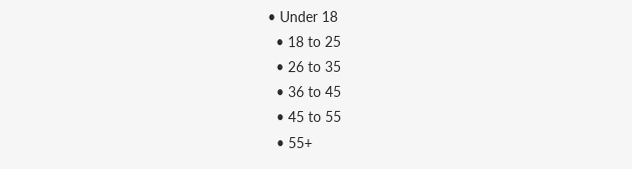• Under 18
  • 18 to 25
  • 26 to 35
  • 36 to 45
  • 45 to 55
  • 55+